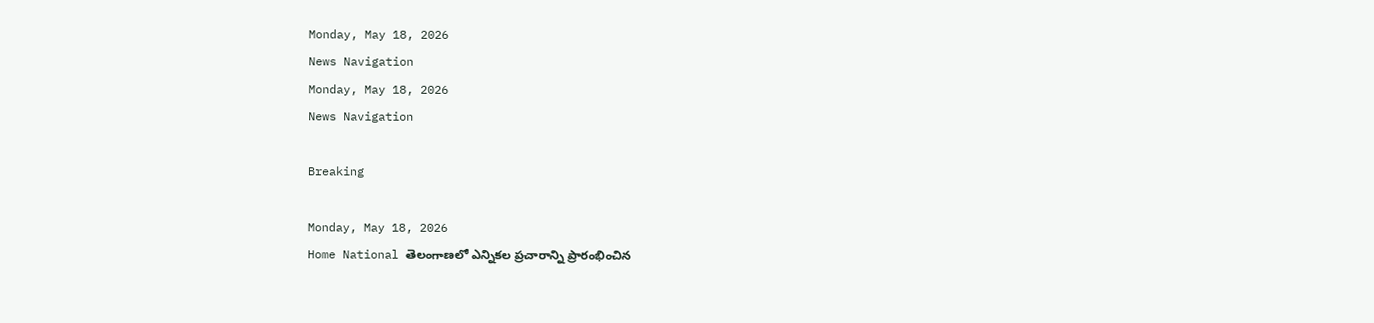Monday, May 18, 2026
News Navigation
Monday, May 18, 2026
News Navigation

Breaking

Monday, May 18, 2026
Home National తెలంగాణలో ఎన్నికల ప్రచారాన్ని ప్రారంభించిన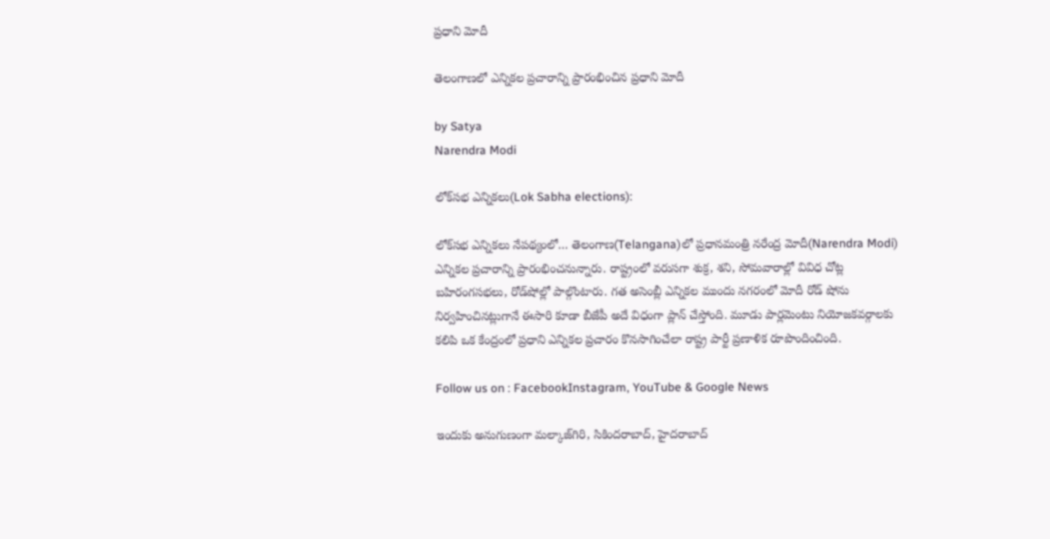ప్రధాని మోదీ

తెలంగాణలో ఎన్నికల ప్రచారాన్ని ప్రారంభించిన ప్రధాని మోదీ

by Satya
Narendra Modi

లోక్‌సభ ఎన్నికలు(Lok Sabha elections):

లోక్‌సభ ఎన్నికలు నేపథ్యంలో… తెలంగాణ(Telangana)లో ప్రధానమంత్రి నరేంద్ర మోదీ(Narendra Modi) ఎన్నికల ప్రచారాన్ని ప్రారంభించనున్నారు. రాష్ట్రంలో వరుసగా శుక్ర, శని, సోమవారాల్లో వివిధ చోట్ల బహిరంగసభలు, రోడ్‌షోల్లో పాల్గొంటారు. గత అసెంబ్లీ ఎన్నికల ముందు నగరంలో మోదీ రోడ్‌ షోను నిర్వహించినట్లుగానే ఈసారి కూడా బీజేపీ అదే విధంగా ప్లాన్‌ చేస్తోంది. మూడు పార్లమెంటు నియోజకవర్గాలకు కలిపి ఒక కేంద్రంలో ప్రధాని ఎన్నికల ప్రచారం కొనసాగించేలా రాష్ట్ర పార్టీ ప్రణాళిక రూపొందించింది.

Follow us on : FacebookInstagram, YouTube & Google News

ఇందుకు అనుగుణంగా మల్కాజ్‌గిరి, సికిందరాబాద్‌, హైదరాబాద్‌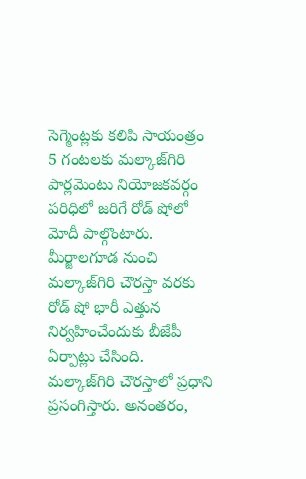సెగ్మెంట్లకు కలిపి సాయంత్రం 5 గంటలకు మల్కాజ్‌గిరి పార్లమెంటు నియోజకవర్గం పరిధిలో జరిగే రోడ్‌ షోలో మోదీ పాల్గొంటారు. మీర్జాలగూడ నుంచి మల్కాజ్‌గిరి చౌరస్తా వరకు రోడ్ షో భారీ ఎత్తున నిర్వహించేందుకు బీజేపీ ఏర్పాట్లు చేసింది. మల్కాజ్‌గిరి చౌరస్తాలో ప్రధాని ప్రసంగిస్తారు. అనంతరం,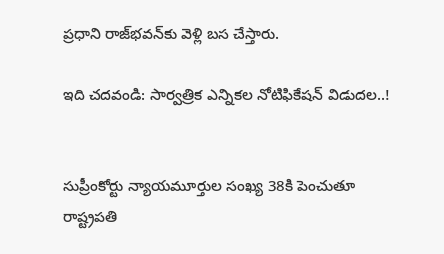ప్రధాని రాజ్‌భవన్‌కు వెళ్లి బస చేస్తారు.

ఇది చదవండి: సార్వత్రిక ఎన్నికల నోటిఫికేషన్ విడుదల..!


సుప్రీంకోర్టు న్యాయమూర్తుల సంఖ్య 38కి పెంచుతూ రాష్ట్రపతి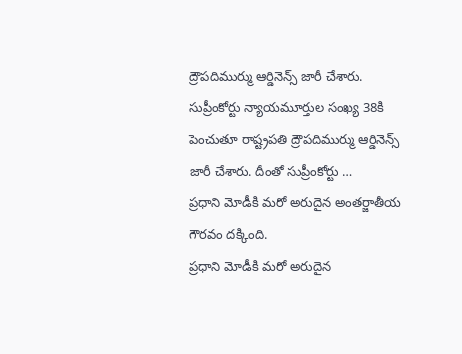ద్రౌపదిముర్ము ఆర్డినెన్స్‌ జారీ చేశారు.
సుప్రీంకోర్టు న్యాయమూర్తుల సంఖ్య 38కి పెంచుతూ రాష్ట్రపతి ద్రౌపదిముర్ము ఆర్డినెన్స్‌ జారీ చేశారు. దీంతో సుప్రీంకోర్టు …
ప్రధాని మోడీకి మరో అరుదైన అంతర్జాతీయ గౌరవం ద‌క్కింది.
ప్రధాని మోడీకి మరో అరుదైన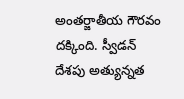అంతర్జాతీయ గౌరవం ద‌క్కింది. స్వీడన్ దేశపు అత్యున్నత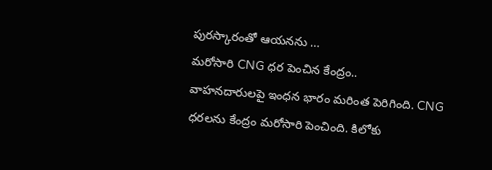పురస్కారంతో ఆయ‌న‌ను …
మరోసారి CNG ధర పెంచిన కేంద్రం..
వాహనదారులపై ఇంధన భారం మరింత పెరిగింది. CNG ధరలను కేంద్రం మరోసారి పెంచింది. కిలోకు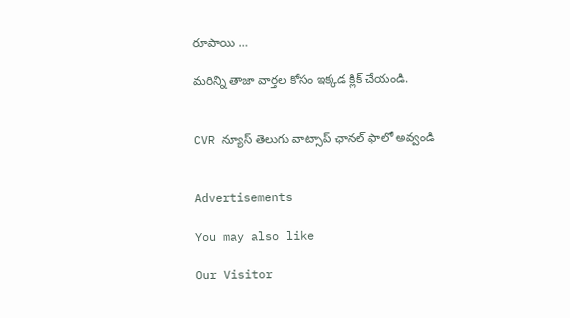రూపాయి …

మరిన్ని తాజా వార్తల కోసం ఇక్కడ క్లిక్ చేయండి.


CVR న్యూస్ తెలుగు వాట్సాప్ ఛానల్ ఫాలో అవ్వండి


Advertisements

You may also like

Our Visitor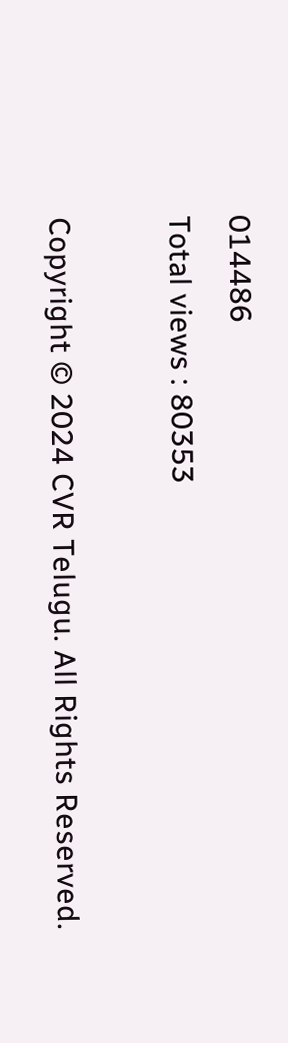014486
Total views : 80353

Copyright © 2024 CVR Telugu. All Rights Reserved.